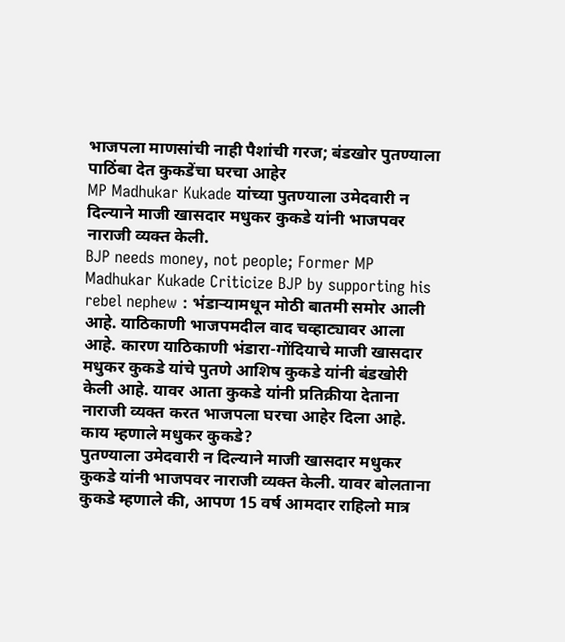भाजपला माणसांची नाही पैशांची गरज; बंडखोर पुतण्याला पाठिंबा देत कुकडेंचा घरचा आहेर
MP Madhukar Kukade यांच्या पुतण्याला उमेदवारी न दिल्याने माजी खासदार मधुकर कुकडे यांनी भाजपवर नाराजी व्यक्त केली.
BJP needs money, not people; Former MP Madhukar Kukade Criticize BJP by supporting his rebel nephew : भंडाऱ्यामधून मोठी बातमी समोर आली आहे. याठिकाणी भाजपमदील वाद चव्हाट्यावर आला आहे. कारण याठिकाणी भंडारा-गोंदियाचे माजी खासदार मधुकर कुकडे यांचे पुतणे आशिष कुकडे यांनी बंडखोरी केली आहे. यावर आता कुकडे यांनी प्रतिक्रीया देताना नाराजी व्यक्त करत भाजपला घरचा आहेर दिला आहे.
काय म्हणाले मधुकर कुकडे?
पुतण्याला उमेदवारी न दिल्याने माजी खासदार मधुकर कुकडे यांनी भाजपवर नाराजी व्यक्त केली. यावर बोलताना कुकडे म्हणाले की, आपण 15 वर्ष आमदार राहिलो मात्र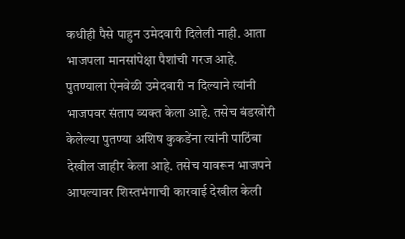कधीही पैसे पाहुन उमेदवारी दिलेली नाही. आता भाजपला मानसांपेक्षा पैशांची गरज आहे. पुतण्याला ऐनवेळी उमेदवारी न दिल्याने त्यांनी भाजपवर संताप व्यक्त केला आहे. तसेच बंडखोरी केलेल्या पुतण्या अशिष कुकडेंना त्यांनी पाठिंबा देखील जाहीर केला आहे. तसेच यावरून भाजपने आपल्यावर शिस्तभंगाची कारवाई देखील केली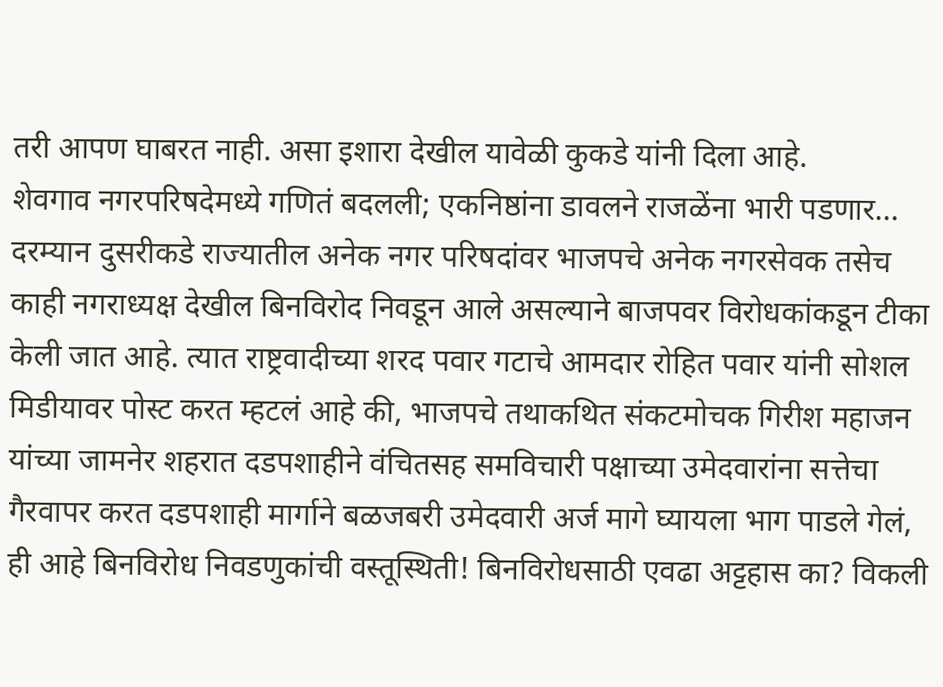तरी आपण घाबरत नाही. असा इशारा देखील यावेळी कुकडे यांनी दिला आहे.
शेवगाव नगरपरिषदेमध्ये गणितं बदलली; एकनिष्ठांना डावलने राजळेंना भारी पडणार…
दरम्यान दुसरीकडे राज्यातील अनेक नगर परिषदांवर भाजपचे अनेक नगरसेवक तसेच काही नगराध्यक्ष देखील बिनविरोद निवडून आले असल्याने बाजपवर विरोधकांकडून टीका केली जात आहे. त्यात राष्ट्रवादीच्या शरद पवार गटाचे आमदार रोहित पवार यांनी सोशल मिडीयावर पोस्ट करत म्हटलं आहे की, भाजपचे तथाकथित संकटमोचक गिरीश महाजन यांच्या जामनेर शहरात दडपशाहीने वंचितसह समविचारी पक्षाच्या उमेदवारांना सत्तेचा गैरवापर करत दडपशाही मार्गाने बळजबरी उमेदवारी अर्ज मागे घ्यायला भाग पाडले गेलं, ही आहे बिनविरोध निवडणुकांची वस्तूस्थिती! बिनविरोधसाठी एवढा अट्टहास का? विकली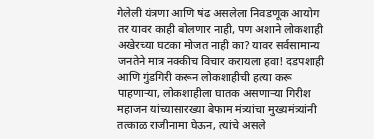गेलेली यंत्रणा आणि षंढ असलेला निवडणूक आयोग तर यावर काही बोलणार नाही, पण अशाने लोकशाही अखेरच्या घटका मोजत नाही का? यावर सर्वसामान्य जनतेने मात्र नक्कीच विचार करायला हवा! दडपशाही आणि गुंडगिरी करून लोकशाहीची हत्या करू पाहणाऱ्या, लोकशाहीला घातक असणाऱ्या गिरीश महाजन यांच्यासारख्या बेफाम मंत्र्यांचा मुख्यमंत्र्यांनी तत्काळ राजीनामा घेऊन, त्यांचे असले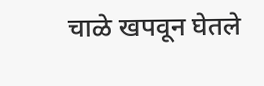चाळे खपवून घेतले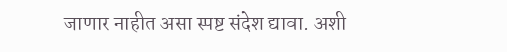जाणार नाहीत असा स्पष्ट संदेश द्यावा. अशी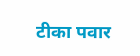टीका पवार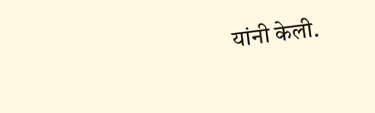यांनी केली.